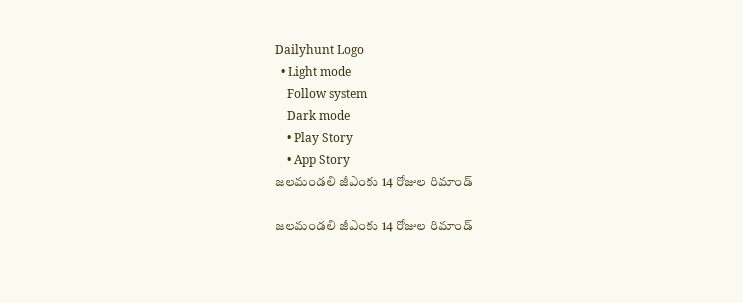Dailyhunt Logo
  • Light mode
    Follow system
    Dark mode
    • Play Story
    • App Story
జలమండలి జీఎంకు 14 రోజుల రిమాండ్

జలమండలి జీఎంకు 14 రోజుల రిమాండ్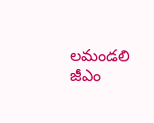లమండలి జీఎం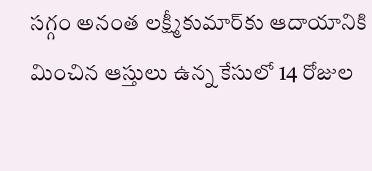సగ్గం అనంత లక్ష్మీకుమార్‌కు ఆదాయానికి మించిన ఆస్తులు ఉన్న కేసులో 14 రోజుల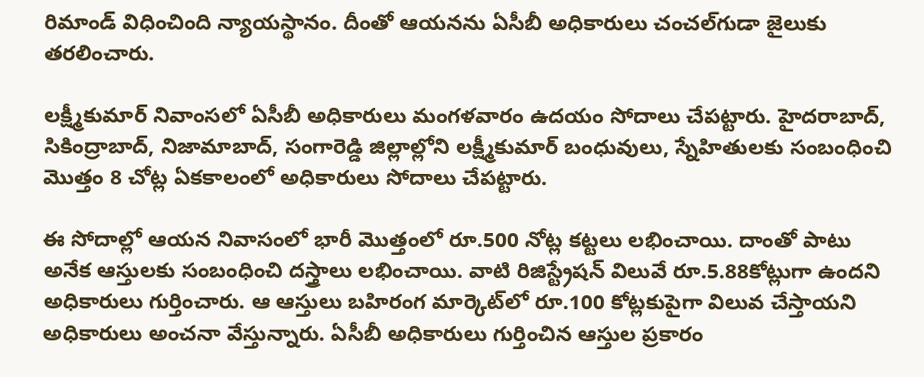రిమాండ్ విధించింది న్యాయస్థానం. దీంతో ఆయనను ఏసీబీ అధికారులు చంచల్‌గుడా జైలుకు తరలించారు.

లక్ష్మీకుమార్ నివాంసలో ఏసీబీ అధికారులు మంగళవారం ఉదయం సోదాలు చేపట్టారు. హైదరాబాద్, సికింద్రాబాద్, నిజామాబాద్, సంగారెడ్డి జిల్లాల్లోని లక్ష్మీకుమార్ బంధువులు, స్నేహితులకు సంబంధించి మొత్తం 8 చోట్ల ఏకకాలంలో అధికారులు సోదాలు చేపట్టారు.

ఈ సోదాల్లో ఆయన నివాసంలో భారీ మొత్తంలో రూ.500 నోట్ల కట్టలు లభించాయి. దాంతో పాటు అనేక ఆస్తులకు సంబంధించి దస్త్రాలు లభించాయి. వాటి రిజిస్ట్రేషన్ విలువే రూ.5.88కోట్లుగా ఉందని అధికారులు గుర్తించారు. ఆ ఆస్తులు బహిరంగ మార్కెట్‌లో రూ.100 కోట్లకుపైగా విలువ చేస్తాయని అధికారులు అంచనా వేస్తున్నారు. ఏసీబీ అధికారులు గుర్తించిన ఆస్తుల ప్రకారం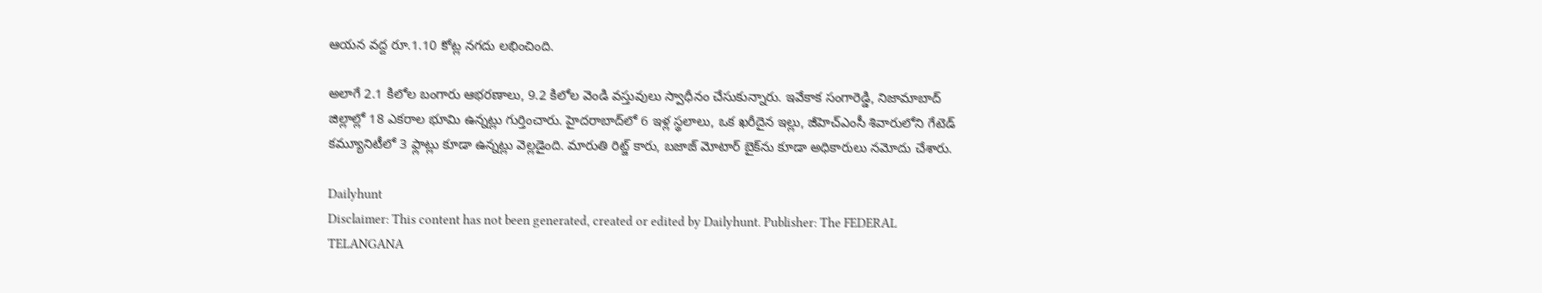ఆయన వద్ద రూ.1.10 కోట్ల నగదు లభించింది.

అలాగే 2.1 కిలోల బంగారు ఆభరణాలు, 9.2 కిలోల వెండి వస్తువులు స్వాధీనం చేసుకున్నారు. ఇవేకాక సంగారెడ్డి, నిజామాబాద్ జిల్లాల్లో 18 ఎకరాల భూమి ఉన్నట్లు గుర్తించారు. హైదరాబాద్‌లో 6 ఇళ్ల స్థలాలు, ఒక ఖరీదైన ఇల్లు, జీహెచ్‌ఎంసీ శివారులోని గేటెడ్‌ కమ్యూనిటీలో 3 ఫ్లాట్లు కూడా ఉన్నట్లు వెల్లడైంది. మారుతి రిట్జ్‌ కారు, బజాజ్‌ మోటార్‌ బైక్‌ను కూడా అధికారులు నమోదు చేశారు.

Dailyhunt
Disclaimer: This content has not been generated, created or edited by Dailyhunt. Publisher: The FEDERAL TELANGANA